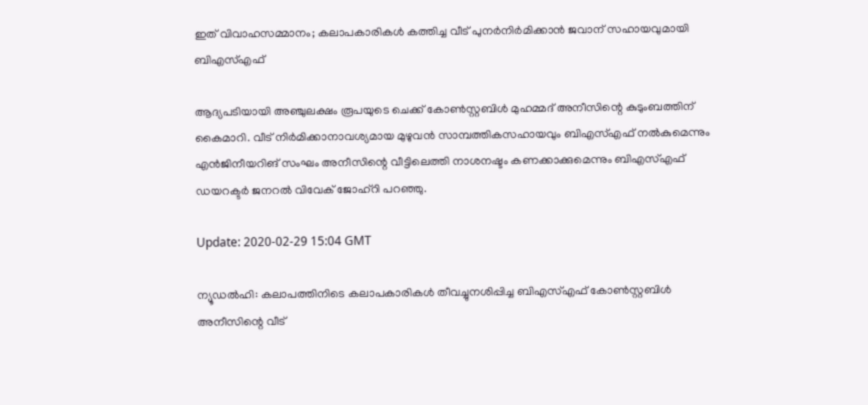ഇത് വിവാഹസമ്മാനം; കലാപകാരികള്‍ കത്തിച്ച വീട് പുനര്‍നിര്‍മിക്കാന്‍ ജവാന് സഹായവുമായി ബിഎസ്എഫ്

ആദ്യപടിയായി അഞ്ചുലക്ഷം രൂപയുടെ ചെക്ക് കോണ്‍സ്റ്റബിള്‍ മുഹമ്മദ് അനീസിന്റെ കുടുംബത്തിന് കൈമാറി. വീട് നിര്‍മിക്കാനാവശ്യമായ മുഴുവന്‍ സാമ്പത്തികസഹായവും ബിഎസ്എഫ് നല്‍കുമെന്നും എന്‍ജിനീയറിങ് സംഘം അനീസിന്റെ വീട്ടിലെത്തി നാശനഷ്ടം കണക്കാക്കുമെന്നും ബിഎസ്എഫ് ഡയറക്ടര്‍ ജനറല്‍ വിവേക് ജോഹ്‌റി പറഞ്ഞു.

Update: 2020-02-29 15:04 GMT

ന്യൂഡല്‍ഹി: കലാപത്തിനിടെ കലാപകാരികള്‍ തീവച്ചുനശിപ്പിച്ച ബിഎസ്എഫ് കോണ്‍സ്റ്റബിള്‍ അനീസിന്റെ വീട്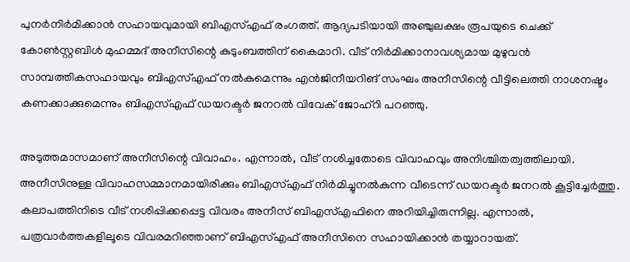പുനര്‍നിര്‍മിക്കാന്‍ സഹായവുമായി ബിഎസ്എഫ് രംഗത്ത്. ആദ്യപടിയായി അഞ്ചുലക്ഷം രൂപയുടെ ചെക്ക് കോണ്‍സ്റ്റബിള്‍ മുഹമ്മദ് അനീസിന്റെ കുടുംബത്തിന് കൈമാറി. വീട് നിര്‍മിക്കാനാവശ്യമായ മുഴുവന്‍ സാമ്പത്തികസഹായവും ബിഎസ്എഫ് നല്‍കുമെന്നും എന്‍ജിനീയറിങ് സംഘം അനീസിന്റെ വീട്ടിലെത്തി നാശനഷ്ടം കണക്കാക്കുമെന്നും ബിഎസ്എഫ് ഡയറക്ടര്‍ ജനറല്‍ വിവേക് ജോഹ്‌റി പറഞ്ഞു.

അടുത്തമാസമാണ് അനീസിന്റെ വിവാഹം. എന്നാല്‍, വീട് നശിച്ചതോടെ വിവാഹവും അനിശ്ചിതത്വത്തിലായി. അനീസിനുള്ള വിവാഹസമ്മാനമായിരിക്കും ബിഎസ്എഫ് നിര്‍മിച്ചുനല്‍കുന്ന വീടെന്ന് ഡയറക്ടര്‍ ജനറല്‍ കൂട്ടിച്ചേര്‍ത്തു. കലാപത്തിനിടെ വീട് നശിപ്പിക്കപ്പെട്ട വിവരം അനീസ് ബിഎസ്എഫിനെ അറിയിച്ചിരുന്നില്ല. എന്നാല്‍, പത്രവാര്‍ത്തകളിലൂടെ വിവരമറിഞ്ഞാണ് ബിഎസ്എഫ് അനീസിനെ സഹായിക്കാന്‍ തയ്യാറായത്.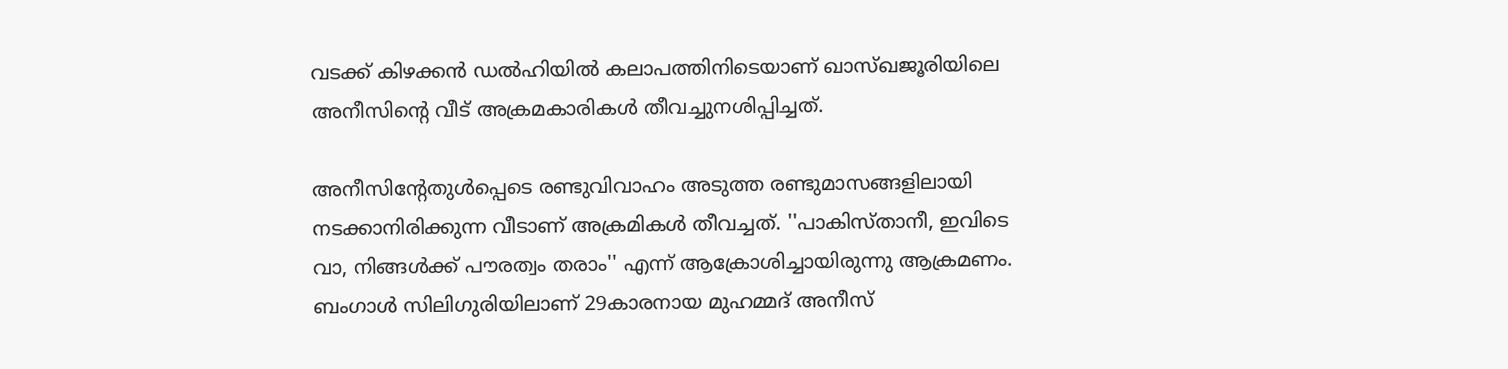വടക്ക് കിഴക്കന്‍ ഡല്‍ഹിയില്‍ കലാപത്തിനിടെയാണ് ഖാസ്ഖജൂരിയിലെ അനീസിന്റെ വീട് അക്രമകാരികള്‍ തീവച്ചുനശിപ്പിച്ചത്.

അനീസിന്റേതുള്‍പ്പെടെ രണ്ടുവിവാഹം അടുത്ത രണ്ടുമാസങ്ങളിലായി നടക്കാനിരിക്കുന്ന വീടാണ് അക്രമികള്‍ തീവച്ചത്. ''പാകിസ്താനീ, ഇവിടെ വാ, നിങ്ങള്‍ക്ക് പൗരത്വം തരാം'' എന്ന് ആക്രോശിച്ചായിരുന്നു ആക്രമണം. ബംഗാള്‍ സിലിഗുരിയിലാണ് 29കാരനായ മുഹമ്മദ് അനീസ്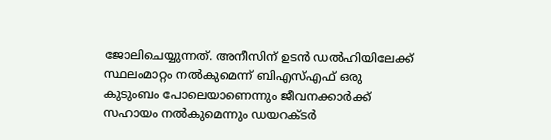ജോലിചെയ്യുന്നത്. അനീസിന് ഉടന്‍ ഡല്‍ഹിയിലേക്ക് സ്ഥലംമാറ്റം നല്‍കുമെന്ന് ബിഎസ്എഫ് ഒരു കുടുംബം പോലെയാണെന്നും ജീവനക്കാര്‍ക്ക് സഹായം നല്‍കുമെന്നും ഡയറക്ടര്‍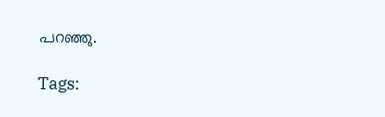പറഞ്ഞു.

Tags: